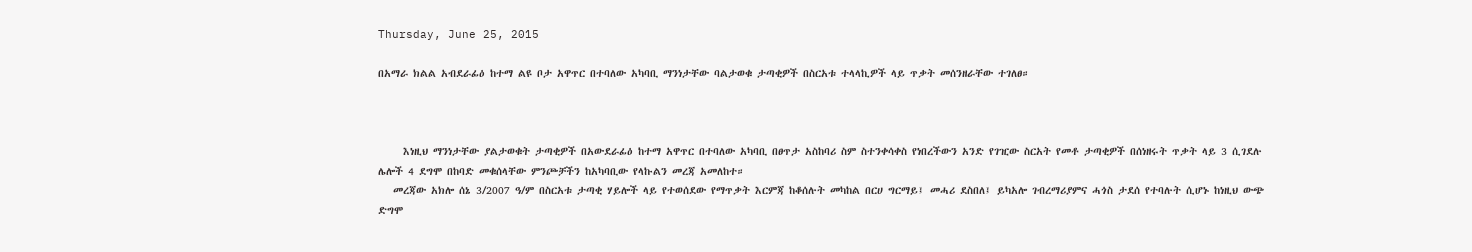Thursday, June 25, 2015

በአማራ ክልል አብደራፊዕ ከተማ ልዩ ቦታ አዋጥር በተባለው አካባቢ ማንነታቸው ባልታወቁ ታጣቂዎች በስርአቱ ተላላኪዎች ላይ ጥቃት መሰንዘራቸው ተገለፀ።



     እነዚህ ማንነታቸው ያልታወቁት ታጣቂዎች በአውደራፊዕ ከተማ አዋጥር በተባለው አካባቢ በፀጥታ አስከባሪ ስም ስተንቀሳቀስ የነበረችውን አንድ የገዢው ስርአት የመቶ ታጣቂዎች በሰነዘሩት ጥቃት ላይ 3 ሲገደሉ ሌሎች 4 ደግሞ በከባድ መቁሰላቸው ምንጮቻችን ከአካባቢው የላኩልን መረጃ አመለከተ።
   መረጃው አክሎ ሰኔ 3/2007 ዓ/ም በስርአቱ ታጣቂ ሃይሎች ላይ የተወሰደው የማጥቃት እርምጃ ከቆሰሉት መካከል በርሀ ግርማይ፤ መሓሪ ደስበለ፤ ይካአሎ ገብረማሪያምና ሓጎስ ታደሰ የተባሉት ሲሆኑ ከነዚህ ውጭ ድግሞ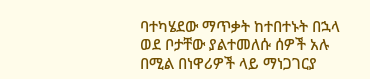ባተካሄደው ማጥቃት ከተበተኑት በኋላ ወደ ቦታቸው ያልተመለሱ ሰዎች አሉ በሚል በነዋሪዎች ላይ ማነጋገርያ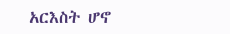አርእስት ሆኖ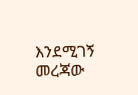እንደሚገኝ መረጃው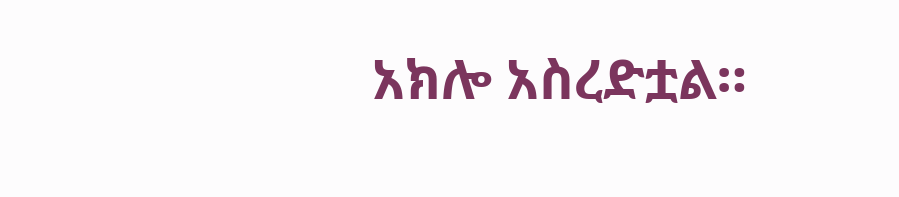አክሎ አስረድቷል።